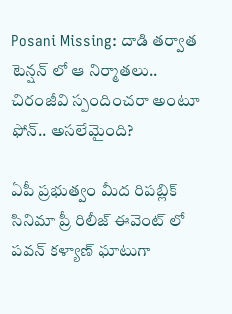Posani Missing: దాడి తర్వాత టెన్షన్ లో ఆ నిర్మాతలు.. చిరంజీవి స్పందించరా అంటూ ఫోన్.. అసలేమైంది?

ఏపీ ప్రభుత్వం మీద రిపబ్లిక్ సినిమా ప్రీ రిలీజ్ ఈవెంట్ లో పవన్ కళ్యాణ్ ఘాటుగా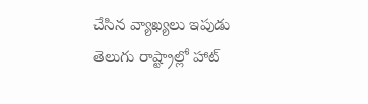చేసిన వ్యాఖ్యలు ఇపుడు తెలుగు రాష్ట్రాల్లో హాట్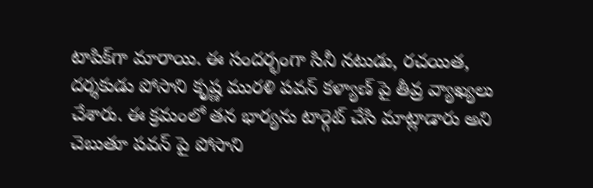టాపిక్‌గా మారాయి. ఈ సందర్భంగా సినీ నటుడు, రచయిత, దర్శకుడు పోసాని కృష్ణ మురళి పవన్ కళ్యాణ్ పై తీవ్ర వ్యాఖ్యలు చేశారు. ఈ క్రమంలో తన భార్యను టార్గెట్ చేసి మాట్లాడారు అని చెబుతూ పవన్ పై పోసాని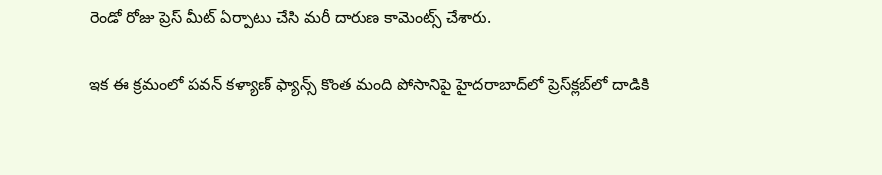రెండో రోజు ప్రెస్ మీట్ ఏర్పాటు చేసి మరీ దారుణ కామెంట్స్ చేశారు.

ఇక ఈ క్రమంలో పవన్ కళ్యాణ్ ఫ్యాన్స్‌ కొంత మంది పోసానిపై హైదరాబాద్‌లో ప్రెస్‌క్లబ్‌లో దాడికి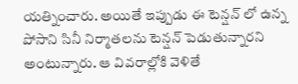యత్నించారు. అయితే ఇప్పుడు ఈ టెన్షన్ లో ఉన్న పోసాని సినీ నిర్మాతలను టెన్షన్ పెడుతున్నారని అంటున్నారు. ఆ వివరాల్లోకి వెళితే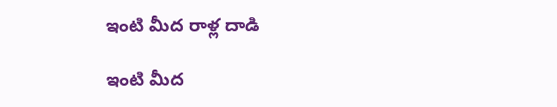ఇంటి మీద రాళ్ల దాడి

ఇంటి మీద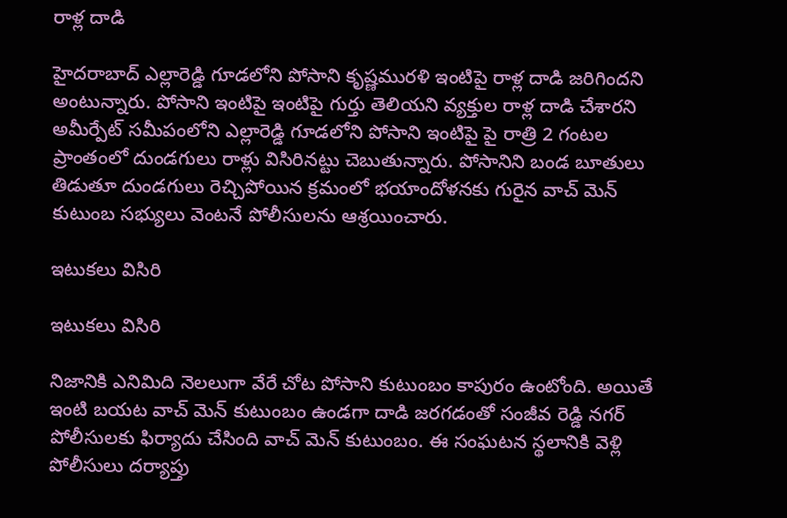రాళ్ల దాడి

హైదరాబాద్‌ ఎల్లారెడ్డి గూడలోని పోసాని కృష్ణమురళి ఇంటిపై రాళ్ల దాడి జరిగిందని అంటున్నారు. పోసాని ఇంటిపై ఇంటిపై గుర్తు తెలియని వ్యక్తుల రాళ్ల దాడి చేశారని అమీర్పేట్ సమీపంలోని ఎల్లారెడ్డి గూడలోని పోసాని ఇంటిపై పై రాత్రి 2 గంటల ప్రాంతంలో దుండగులు రాళ్లు విసిరినట్టు చెబుతున్నారు. పోసానిని బండ బూతులు తిడుతూ దుండగులు రెచ్చిపోయిన క్రమంలో భయాందోళనకు గురైన వాచ్ మెన్ కుటుంబ సభ్యులు వెంటనే పోలీసులను ఆశ్రయించారు.

ఇటుకలు విసిరి

ఇటుకలు విసిరి

నిజానికి ఎనిమిది నెలలుగా వేరే చోట పోసాని కుటుంబం కాపురం ఉంటోంది. అయితే ఇంటి బయట వాచ్ మెన్ కుటుంబం ఉండగా దాడి జరగడంతో సంజీవ రెడ్డి నగర్ పోలీసులకు ఫిర్యాదు చేసింది వాచ్ మెన్ కుటుంబం. ఈ సంఘటన స్థలానికి వెళ్లి పోలీసులు దర్యాప్తు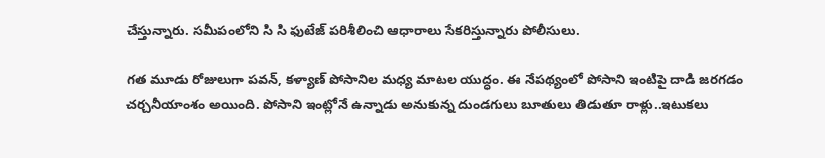చేస్తున్నారు. సమీపంలోని సి సి ఫుటేజ్ పరిశీలించి ఆధారాలు సేకరిస్తున్నారు పోలీసులు.

గత మూడు రోజులుగా పవన్, కళ్యాణ్ పోసానిల మధ్య మాటల యుద్ధం. ఈ నేపథ్యంలో పోసాని ఇంటిపై దాడి జరగడం చర్చనీయాంశం అయింది. పోసాని ఇంట్లోనే ఉన్నాడు అనుకున్న దుండగులు బూతులు తిడుతూ రాళ్లు..ఇటుకలు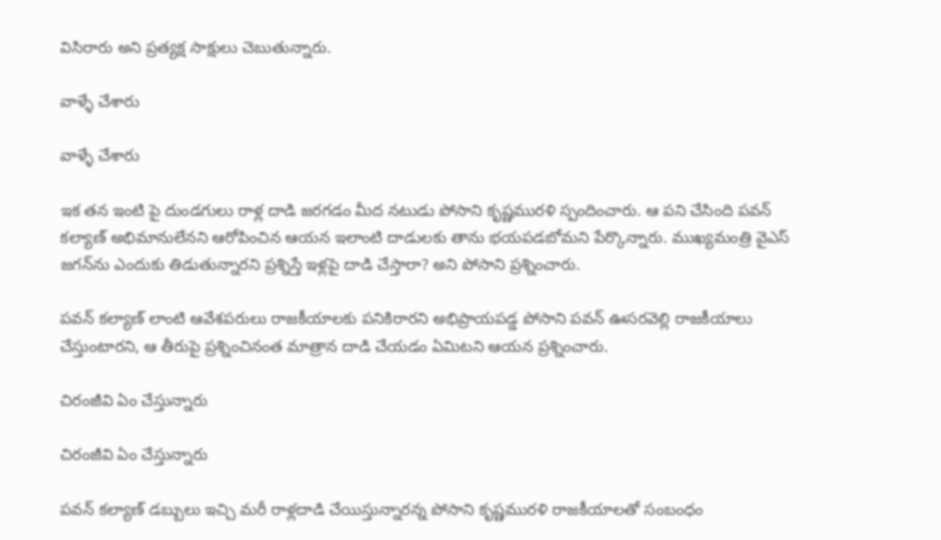విసిరారు అని ప్రత్యక్ష సాక్షులు చెబుతున్నారు.

వాళ్ళే చేశారు

వాళ్ళే చేశారు

ఇక తన ఇంటి పై దుండగులు రాళ్ల దాడి జరగడం మీద నటుడు పోసాని కృష్ణమురళి స్పందించారు. ఆ పని చేసింది పవన్‌ కల్యాణ్ అభిమానులేనని ఆరోపించిన ఆయన ఇలాంటి దాడులకు తాను భయపడబోమని పేర్కొన్నారు. ముఖ్యమంత్రి వైఎస్ జగన్‌ను ఎందుకు తిడుతున్నారని ప్రశ్నిస్తే ఇళ్లపై దాడి చేస్తారా? అని పోసాని ప్రశ్నించారు.

పవన్‌ కల్యాణ్‌ లాంటి ఆవేశపరులు రాజకీయాలకు పనికిరారని అభిప్రాయపడ్డ పోసాని పవన్ ఊసరవెల్లి రాజకీయాలు చేస్తుంటారని, ఆ తీరుపై ప్రశ్నించినంత మాత్రాన దాడి చేయడం ఏమిటని ఆయన ప్రశ్నించారు.

చిరంజీవి ఏం చేస్తున్నారు

చిరంజీవి ఏం చేస్తున్నారు

పవన్ కల్యాణ్ డబ్బులు ఇచ్చి మరీ రాళ్లదాడి చేయిస్తున్నారన్న పోసాని కృష్ణమురళి రాజకీయాలతో సంబంధం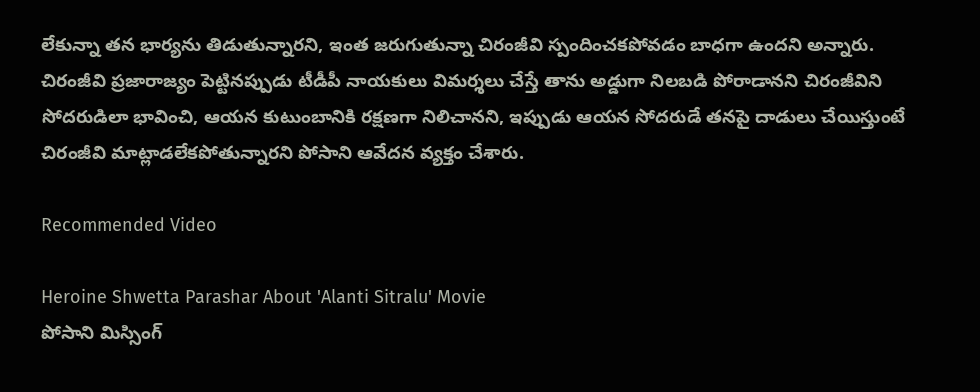లేకున్నా తన భార్యను తిడుతున్నారని, ఇంత జరుగుతున్నా చిరంజీవి స్పందించకపోవడం బాధగా ఉందని అన్నారు. చిరంజీవి ప్రజారాజ్యం పెట్టినప్పుడు టీడీపీ నాయకులు విమర్శలు చేస్తే తాను అడ్డుగా నిలబడి పోరాడానని చిరంజీవిని సోదరుడిలా భావించి, ఆయన కుటుంబానికి రక్షణగా నిలిచానని, ఇప్పుడు ఆయన సోదరుడే తనపై దాడులు చేయిస్తుంటే చిరంజీవి మాట్లాడలేకపోతున్నారని పోసాని ఆవేదన వ్యక్తం చేశారు.

Recommended Video

Heroine Shwetta Parashar About 'Alanti Sitralu' Movie
పోసాని మిస్సింగ్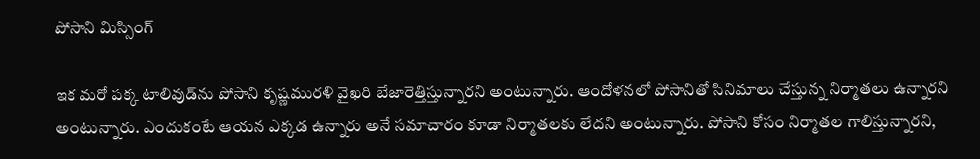పోసాని మిస్సింగ్

ఇక మరో పక్క టాలివుడ్‌ను పోసాని కృష్ణమురళి వైఖరి బేజారెత్తిస్తున్నారని అంటున్నారు. ఆందోళనలో పోసానితో సినిమాలు చేస్తున్న నిర్మాతలు ఉన్నారని అంటున్నారు. ఎందుకంటే ఆయన ఎక్కడ ఉన్నారు అనే సమాచారం కూడా నిర్మాతలకు లేదని అంటున్నారు. పోసాని కోసం నిర్మాతల గాలిస్తున్నారని,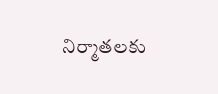నిర్మాతలకు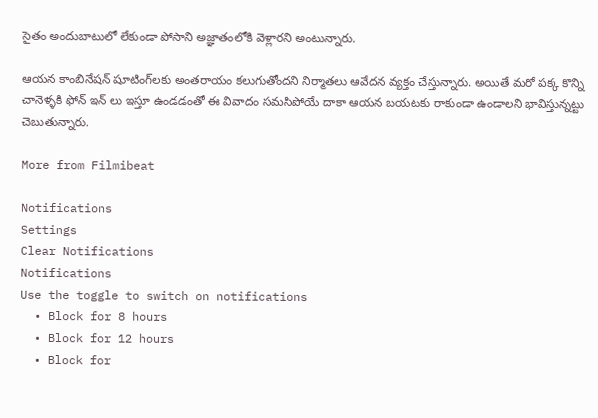సైతం అందుబాటులో లేకుండా పోసాని అజ్ఞాతంలోకి వెళ్లారని అంటున్నారు.

ఆయన కాంబినేషన్ షూటింగ్‌లకు అంతరాయం కలుగుతోందని నిర్మాతలు ఆవేదన వ్యక్తం చేస్తున్నారు. అయితే మరో పక్క కొన్ని చానెళ్ళకి ఫోన్ ఇన్ లు ఇస్తూ ఉండడంతో ఈ వివాదం సమసిపోయే దాకా ఆయన బయటకు రాకుండా ఉండాలని భావిస్తున్నట్టు చెబుతున్నారు.

More from Filmibeat

Notifications
Settings
Clear Notifications
Notifications
Use the toggle to switch on notifications
  • Block for 8 hours
  • Block for 12 hours
  • Block for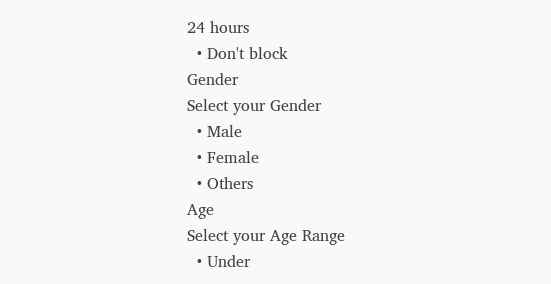24 hours
  • Don't block
Gender
Select your Gender
  • Male
  • Female
  • Others
Age
Select your Age Range
  • Under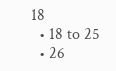18
  • 18 to 25
  • 26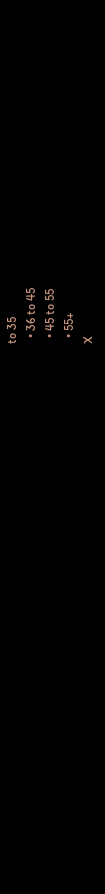to 35
  • 36 to 45
  • 45 to 55
  • 55+
X